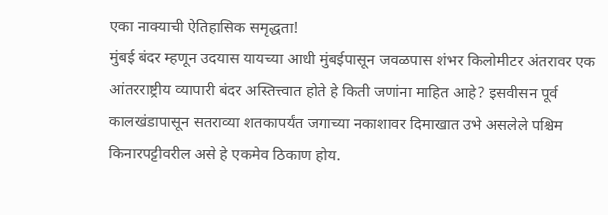एका नाक्याची ऐतिहासिक समृद्धता!
मुंबई बंदर म्हणून उदयास यायच्या आधी मुंबईपासून जवळपास शंभर किलोमीटर अंतरावर एक आंतरराष्ट्रीय व्यापारी बंदर अस्तित्त्वात होते हे किती जणांना माहित आहे? इसवीसन पूर्व कालखंडापासून सतराव्या शतकापर्यंत जगाच्या नकाशावर दिमाखात उभे असलेले पश्चिम किनारपट्टीवरील असे हे एकमेव ठिकाण होय.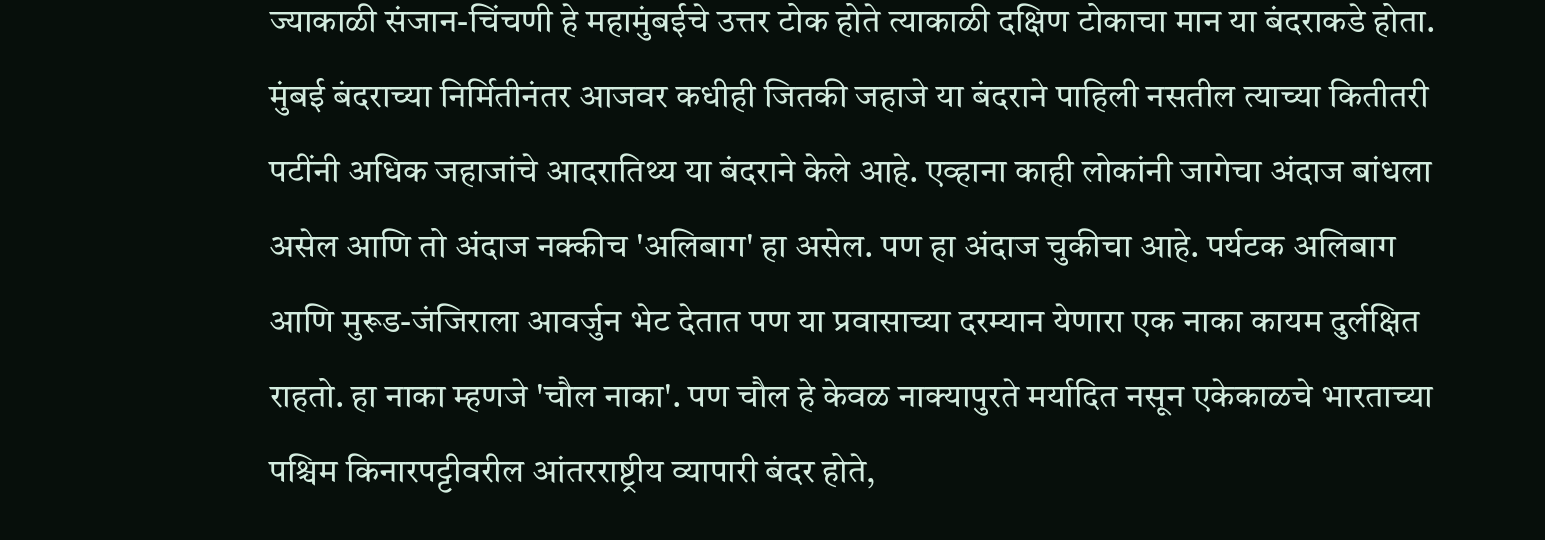ज्याकाळी संजान-चिंचणी हे महामुंबईचे उत्तर टोक होते त्याकाळी दक्षिण टोकाचा मान या बंदराकडे होता. मुंबई बंदराच्या निर्मितीनंतर आजवर कधीही जितकी जहाजे या बंदराने पाहिली नसतील त्याच्या कितीतरी पटींनी अधिक जहाजांचे आदरातिथ्य या बंदराने केले आहे. एव्हाना काही लोकांनी जागेचा अंदाज बांधला असेल आणि तो अंदाज नक्कीच 'अलिबाग' हा असेल. पण हा अंदाज चुकीचा आहे. पर्यटक अलिबाग आणि मुरूड-जंजिराला आवर्जुन भेट देतात पण या प्रवासाच्या दरम्यान येणारा एक नाका कायम दुर्लक्षित राहतो. हा नाका म्हणजे 'चौल नाका'. पण चौल हे केवळ नाक्यापुरते मर्यादित नसून एकेकाळचे भारताच्या पश्चिम किनारपट्टीवरील आंतरराष्ट्रीय व्यापारी बंदर होते,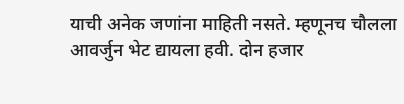याची अनेक जणांना माहिती नसते. म्हणूनच चौलला आवर्जुन भेट द्यायला हवी. दोन हजार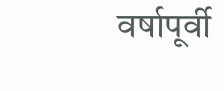वर्षापूर्वी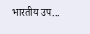भारतीय उप...